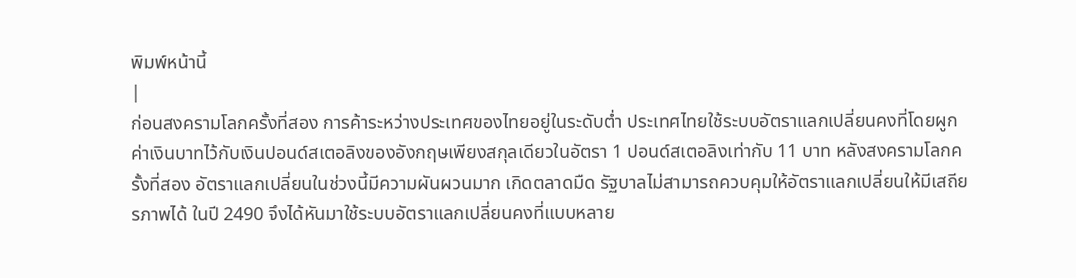พิมพ์หน้านี้
|
ก่อนสงครามโลกครั้งที่สอง การค้าระหว่างประเทศของไทยอยู่ในระดับต่ำ ประเทศไทยใช้ระบบอัตราแลกเปลี่ยนคงที่โดยผูกค่าเงินบาทไว้กับเงินปอนด์สเตอลิงของอังกฤษเพียงสกุลเดียวในอัตรา 1 ปอนด์สเตอลิงเท่ากับ 11 บาท หลังสงครามโลกครั้งที่สอง อัตราแลกเปลี่ยนในช่วงนี้มีความผันผวนมาก เกิดตลาดมืด รัฐบาลไม่สามารถควบคุมให้อัตราแลกเปลี่ยนให้มีเสถียรภาพได้ ในปี 2490 จึงได้หันมาใช้ระบบอัตราแลกเปลี่ยนคงที่แบบหลาย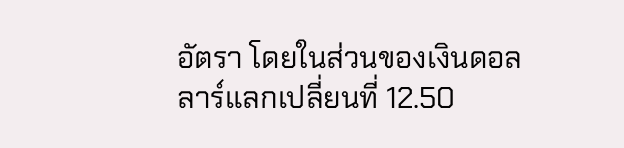อัตรา โดยในส่วนของเงินดอลลาร์แลกเปลี่ยนที่ 12.50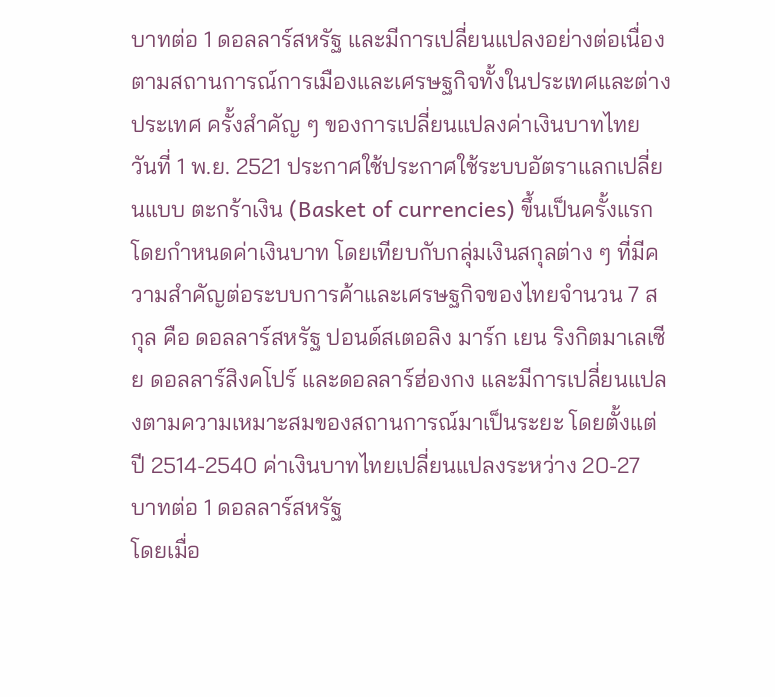บาทต่อ 1 ดอลลาร์สหรัฐ และมีการเปลี่ยนแปลงอย่างต่อเนื่องตามสถานการณ์การเมืองและเศรษฐกิจทั้งในประเทศและต่างประเทศ ครั้งสำคัญ ๆ ของการเปลี่ยนแปลงค่าเงินบาทไทย วันที่ 1 พ.ย. 2521 ประกาศใช้ประกาศใช้ระบบอัตราแลกเปลี่ยนแบบ ตะกร้าเงิน (Basket of currencies) ขึ้นเป็นครั้งแรก โดยกำหนดค่าเงินบาท โดยเทียบกับกลุ่มเงินสกุลต่าง ๆ ที่มีความสำคัญต่อระบบการค้าและเศรษฐกิจของไทยจำนวน 7 สกุล คือ ดอลลาร์สหรัฐ ปอนด์สเตอลิง มาร์ก เยน ริงกิตมาเลเซีย ดอลลาร์สิงคโปร์ และดอลลาร์ฮ่องกง และมีการเปลี่ยนแปลงตามความเหมาะสมของสถานการณ์มาเป็นระยะ โดยตั้งแต่ปี 2514-2540 ค่าเงินบาทไทยเปลี่ยนแปลงระหว่าง 20-27 บาทต่อ 1 ดอลลาร์สหรัฐ
โดยเมื่อ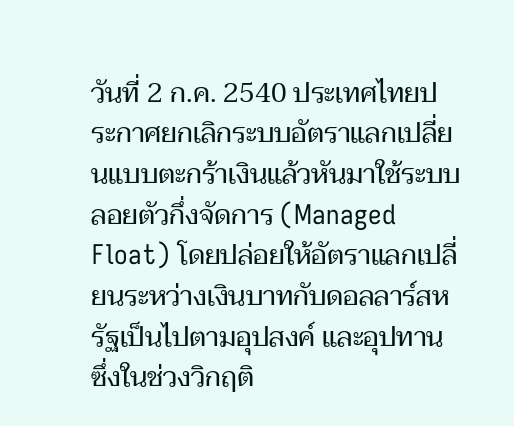วันที่ 2 ก.ค. 2540 ประเทศไทยประกาศยกเลิกระบบอัตราแลกเปลี่ยนแบบตะกร้าเงินแล้วหันมาใช้ระบบลอยตัวกึ่งจัดการ (Managed Float) โดยปล่อยให้อัตราแลกเปลี่ยนระหว่างเงินบาทกับดอลลาร์สหรัฐเป็นไปตามอุปสงค์ และอุปทาน ซึ่งในช่วงวิกฤติ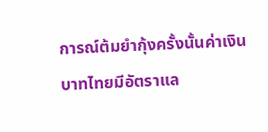การณ์ต้มยำกุ้งครั้งนั้นค่าเงินบาทไทยมีอัตราแล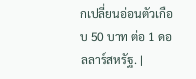กเปลี่ยนอ่อนตัวเกือบ 50 บาท ต่อ 1 ดอลลาร์สหรัฐ. |